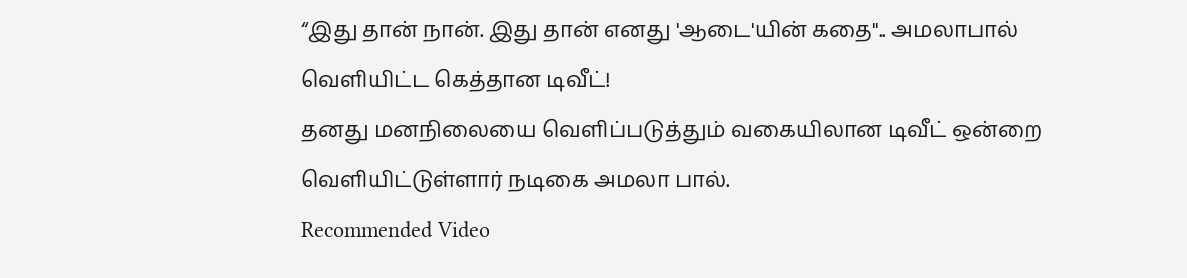“இது தான் நான். இது தான் எனது 'ஆடை'யின் கதை".. அமலாபால் வெளியிட்ட கெத்தான டிவீட்!
தனது மனநிலையை வெளிப்படுத்தும் வகையிலான டிவீட் ஒன்றை வெளியிட்டுள்ளார் நடிகை அமலா பால்.
Recommended Video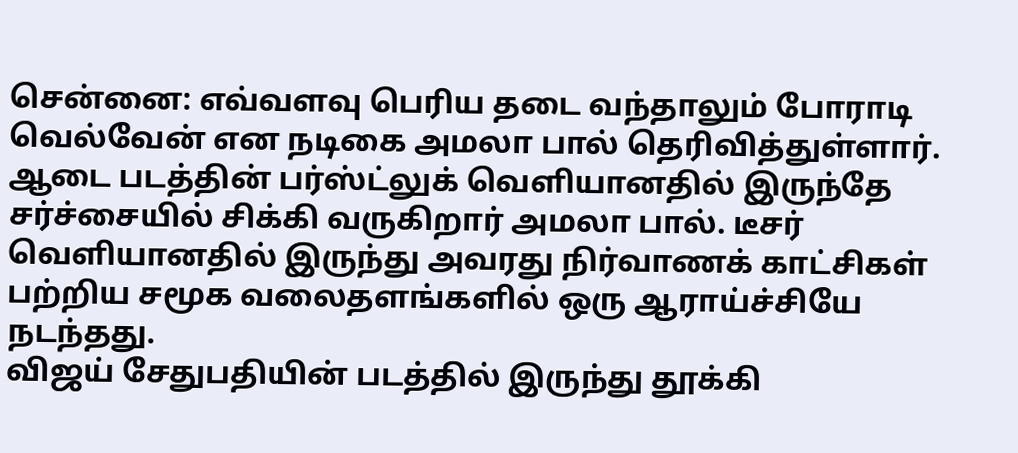சென்னை: எவ்வளவு பெரிய தடை வந்தாலும் போராடி வெல்வேன் என நடிகை அமலா பால் தெரிவித்துள்ளார்.
ஆடை படத்தின் பர்ஸ்ட்லுக் வெளியானதில் இருந்தே சர்ச்சையில் சிக்கி வருகிறார் அமலா பால். டீசர் வெளியானதில் இருந்து அவரது நிர்வாணக் காட்சிகள் பற்றிய சமூக வலைதளங்களில் ஒரு ஆராய்ச்சியே நடந்தது.
விஜய் சேதுபதியின் படத்தில் இருந்து தூக்கி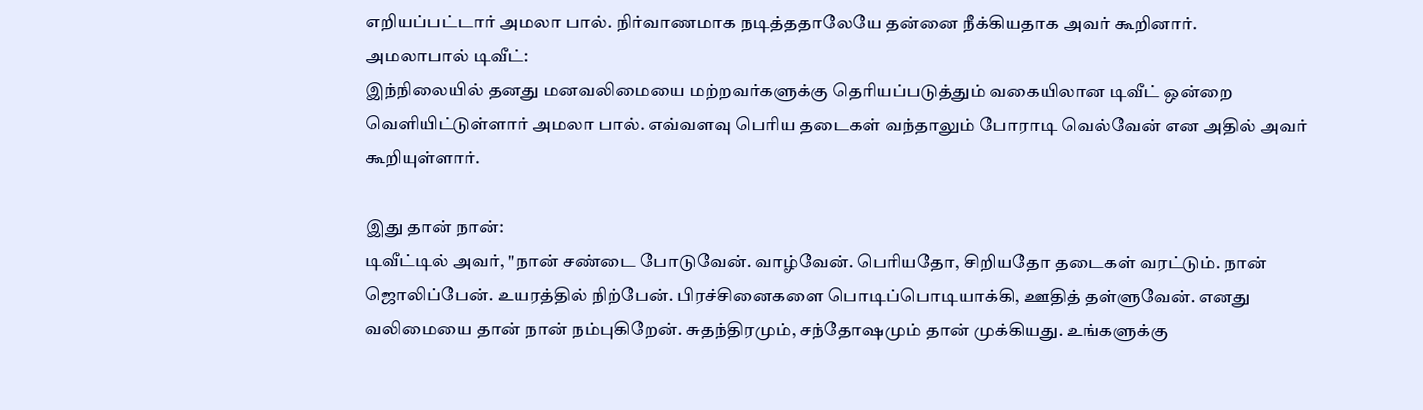எறியப்பட்டார் அமலா பால். நிர்வாணமாக நடித்ததாலேயே தன்னை நீக்கியதாக அவர் கூறினார்.
அமலாபால் டிவீட்:
இந்நிலையில் தனது மனவலிமையை மற்றவர்களுக்கு தெரியப்படுத்தும் வகையிலான டிவீட் ஒன்றை வெளியிட்டுள்ளார் அமலா பால். எவ்வளவு பெரிய தடைகள் வந்தாலும் போராடி வெல்வேன் என அதில் அவர் கூறியுள்ளார்.

இது தான் நான்:
டிவீட்டில் அவர், "நான் சண்டை போடுவேன். வாழ்வேன். பெரியதோ, சிறியதோ தடைகள் வரட்டும். நான் ஜொலிப்பேன். உயரத்தில் நிற்பேன். பிரச்சினைகளை பொடிப்பொடியாக்கி, ஊதித் தள்ளுவேன். எனது வலிமையை தான் நான் நம்புகிறேன். சுதந்திரமும், சந்தோஷமும் தான் முக்கியது. உங்களுக்கு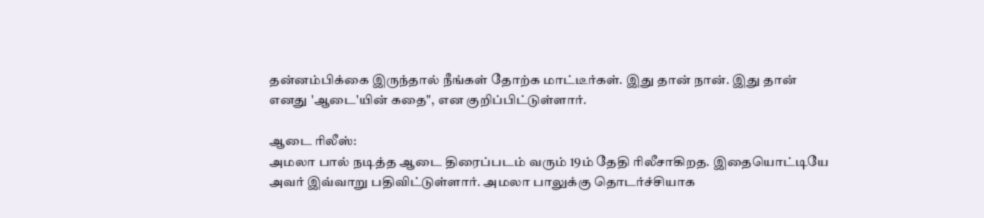தன்னம்பிக்கை இருந்தால் நீங்கள் தோற்க மாட்டீர்கள். இது தான் நான். இது தான் எனது 'ஆடை'யின் கதை", என குறிப்பிட்டுள்ளார்.

ஆடை ரிலீஸ்:
அமலா பால் நடித்த ஆடை திரைப்படம் வரும் 19ம் தேதி ரிலீசாகிறத. இதையொட்டியே அவர் இவ்வாறு பதிவிட்டுள்ளார். அமலா பாலுக்கு தொடர்ச்சியாக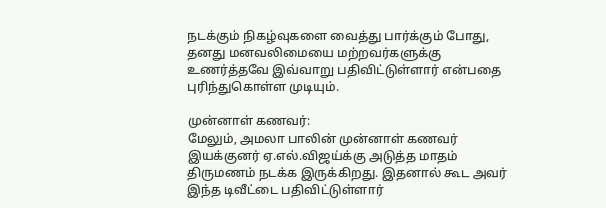நடக்கும் நிகழ்வுகளை வைத்து பார்க்கும் போது, தனது மனவலிமையை மற்றவர்களுக்கு உணர்த்தவே இவ்வாறு பதிவிட்டுள்ளார் என்பதை புரிந்துகொள்ள முடியும்.

முன்னாள் கணவர்:
மேலும், அமலா பாலின் முன்னாள் கணவர் இயக்குனர் ஏ.எல்.விஜய்க்கு அடுத்த மாதம் திருமணம் நடக்க இருக்கிறது. இதனால் கூட அவர் இந்த டிவீட்டை பதிவிட்டுள்ளார்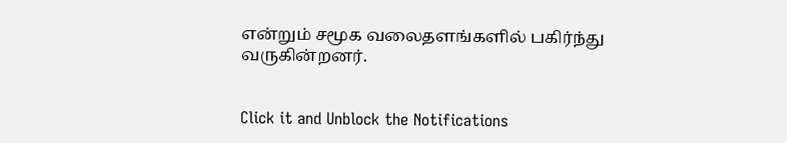என்றும் சமூக வலைதளங்களில் பகிர்ந்து வருகின்றனர்.


Click it and Unblock the Notifications